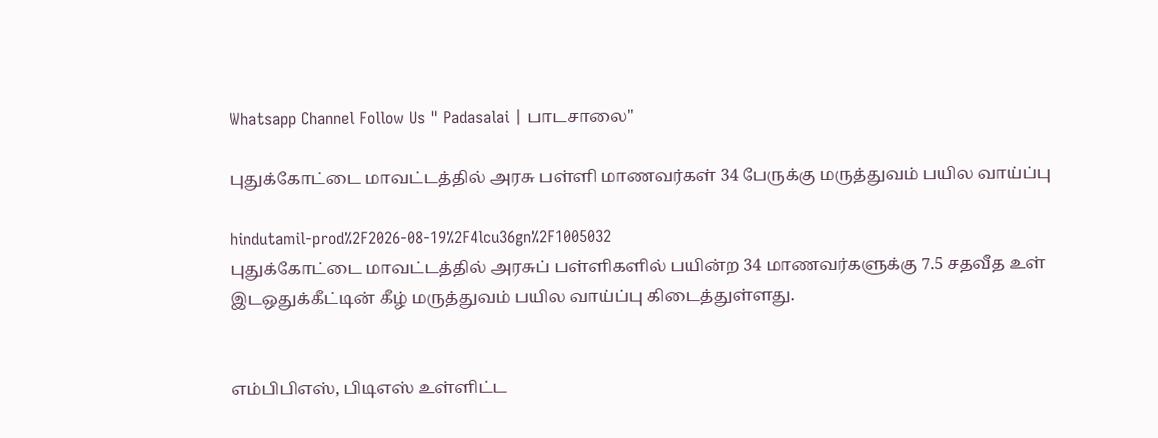Whatsapp Channel Follow Us " Padasalai | பாடசாலை"

புதுக்கோட்டை மாவட்டத்தில் அரசு பள்ளி மாணவர்கள் 34 பேருக்கு மருத்துவம் பயில வாய்ப்பு

hindutamil-prod%2F2026-08-19%2F4lcu36gn%2F1005032
புதுக்கோட்டை மாவட்டத்தில் அரசுப் பள்ளிகளில் பயின்ற 34 மாணவர்களுக்கு 7.5 சதவீத உள் இடஒதுக்கீட்டின் கீழ் மருத்துவம் பயில வாய்ப்பு கிடைத்துள்ளது.


எம்பிபிஎஸ், பிடிஎஸ் உள்ளிட்ட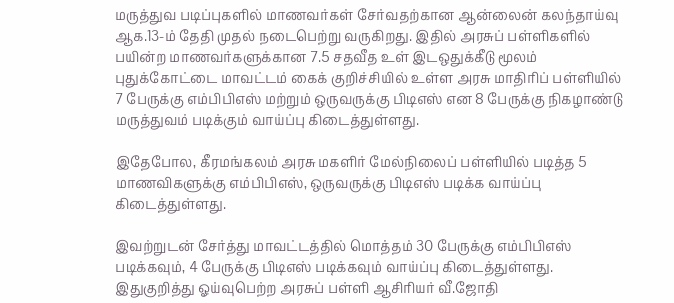மருத்துவ படிப்புகளில் மாணவர்கள் சேர்வதற்கான ஆன்லைன் கலந்தாய்வு ஆக.13-ம் தேதி முதல் நடைபெற்று வருகிறது. இதில் அரசுப் பள்ளிகளில் பயின்ற மாணவர்களுக்கான 7.5 சதவீத உள் இடஒதுக்கீடு மூலம் புதுக்கோட்டை மாவட்டம் கைக் குறிச்சியில் உள்ள அரசு மாதிரிப் பள்ளியில் 7 பேருக்கு எம்பிபிஎஸ் மற்றும் ஒருவருக்கு பிடிஎஸ் என 8 பேருக்கு நிகழாண்டு மருத்துவம் படிக்கும் வாய்ப்பு கிடைத்துள்ளது.

இதேபோல, கீரமங்கலம் அரசு மகளிர் மேல்நிலைப் பள்ளியில் படித்த 5 மாணவிகளுக்கு எம்பிபிஎஸ், ஒருவருக்கு பிடிஎஸ் படிக்க வாய்ப்பு கிடைத்துள்ளது.

இவற்றுடன் சேர்த்து மாவட்டத்தில் மொத்தம் 30 பேருக்கு எம்பிபிஎஸ் படிக்கவும், 4 பேருக்கு பிடிஎஸ் படிக்கவும் வாய்ப்பு கிடைத்துள்ளது. இதுகுறித்து ஓய்வுபெற்ற அரசுப் பள்ளி ஆசிரியர் வீ.ஜோதி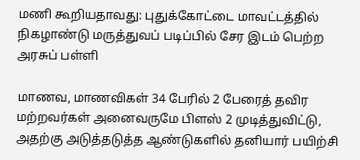மணி கூறியதாவது: புதுக்கோட்டை மாவட்டத்தில் நிகழாண்டு மருத்துவப் படிப்பில் சேர இடம் பெற்ற அரசுப் பள்ளி

மாணவ, மாணவிகள் 34 பேரில் 2 பேரைத் தவிர மற்றவர்கள் அனைவருமே பிளஸ் 2 முடித்துவிட்டு, அதற்கு அடுத்தடுத்த ஆண்டுகளில் தனியார் பயிற்சி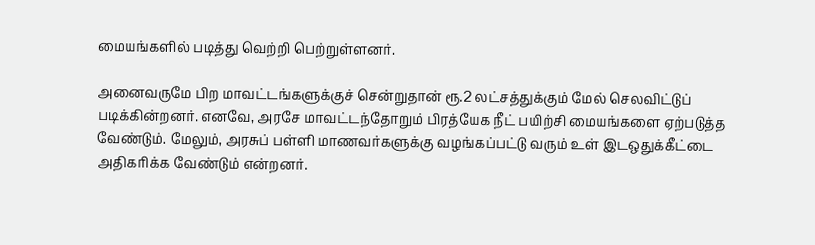மையங்களில் படித்து வெற்றி பெற்றுள்ளனர்.

அனைவருமே பிற மாவட்டங்களுக்குச் சென்றுதான் ரூ.2 லட்சத்துக்கும் மேல் செலவிட்டுப் படிக்கின்றனர். எனவே, அரசே மாவட்டந்தோறும் பிரத்யேக நீட் பயிற்சி மையங்களை ஏற்படுத்த வேண்டும். மேலும், அரசுப் பள்ளி மாணவர்களுக்கு வழங்கப்பட்டு வரும் உள் இடஒதுக்கீட்டை அதிகரிக்க வேண்டும் என்றனர்.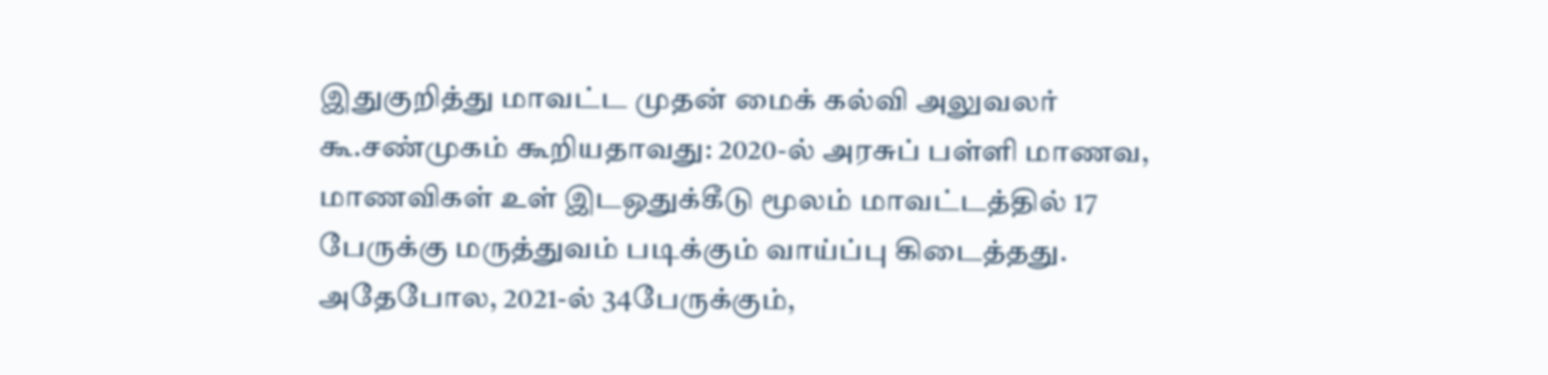இதுகுறித்து மாவட்ட முதன் மைக் கல்வி அலுவலர் கூ.சண்முகம் கூறியதாவது: 2020-ல் அரசுப் பள்ளி மாணவ, மாணவிகள் உள் இடஒதுக்கீடு மூலம் மாவட்டத்தில் 17 பேருக்கு மருத்துவம் படிக்கும் வாய்ப்பு கிடைத்தது. அதேபோல, 2021-ல் 34பேருக்கும்,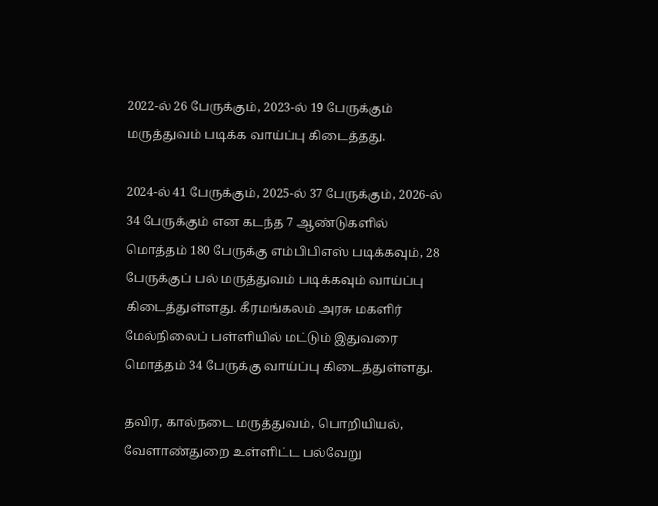2022-ல் 26 பேருக்கும், 2023-ல் 19 பேருக்கும் மருத்துவம் படிக்க வாய்ப்பு கிடைத்தது.

2024-ல் 41 பேருக்கும், 2025-ல் 37 பேருக்கும், 2026-ல் 34 பேருக்கும் என கடந்த 7 ஆண்டுகளில் மொத்தம் 180 பேருக்கு எம்பிபிஎஸ் படிக்கவும், 28 பேருக்குப் பல் மருத்துவம் படிக்கவும் வாய்ப்பு கிடைத்துள்ளது. கீரமங்கலம் அரசு மகளிர் மேல்நிலைப் பள்ளியில் மட்டும் இதுவரை மொத்தம் 34 பேருக்கு வாய்ப்பு கிடைத்துள்ளது.

தவிர, கால்நடை மருத்துவம், பொறியியல், வேளாண்துறை உள்ளிட்ட பல்வேறு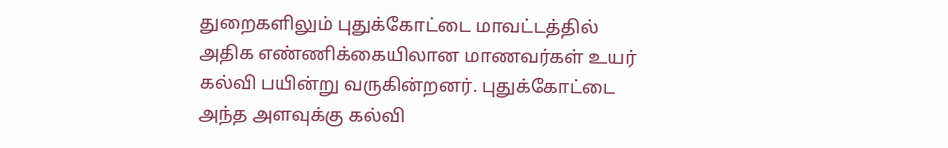துறைகளிலும் புதுக்கோட்டை மாவட்டத்தில் அதிக எண்ணிக்கையிலான மாணவர்கள் உயர் கல்வி பயின்று வருகின்றனர். புதுக்கோட்டை அந்த அளவுக்கு கல்வி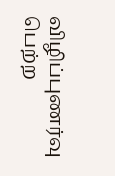விழிப்புணர்வு பெற்ற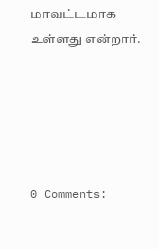மாவட்டமாக உள்ளது என்றார்.





0 Comments: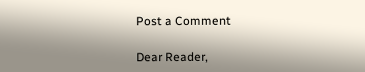Post a Comment

Dear Reader,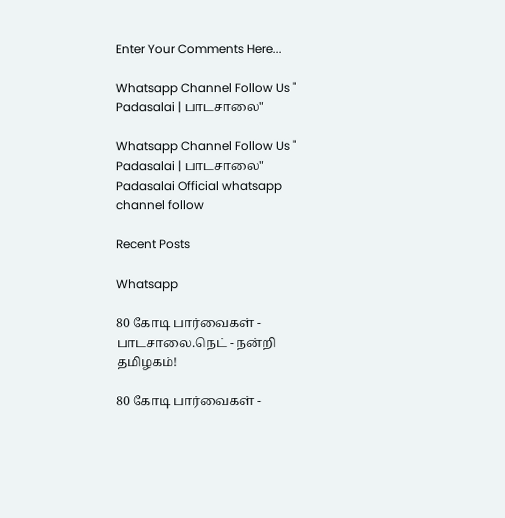Enter Your Comments Here...

Whatsapp Channel Follow Us " Padasalai | பாடசாலை"

Whatsapp Channel Follow Us " Padasalai | பாடசாலை"
Padasalai Official whatsapp channel follow

Recent Posts

Whatsapp

80 கோடி பார்வைகள் - பாடசாலை.நெட் - நன்றி தமிழகம்!

80 கோடி பார்வைகள் -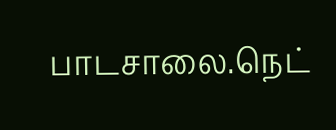பாடசாலை.நெட்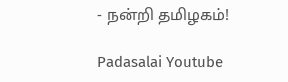- நன்றி தமிழகம்!

Padasalai Youtube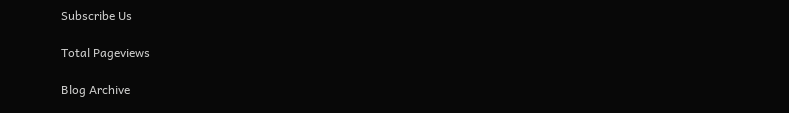Subscribe Us

Total Pageviews

Blog Archive